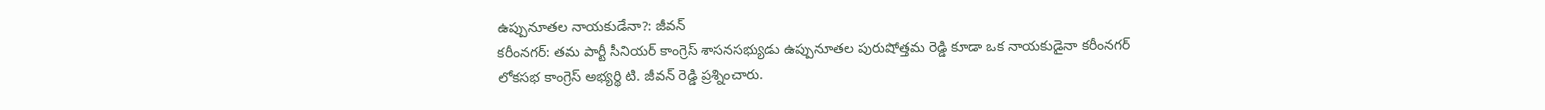ఉప్పునూతల నాయకుడేనా?: జీవన్
కరీంనగర్: తమ పార్టీ సీనియర్ కాంగ్రెస్ శాసనసభ్యుడు ఉప్పునూతల పురుషోత్తమ రెడ్డి కూడా ఒక నాయకుడైనా కరీంనగర్ లోకసభ కాంగ్రెస్ అభ్యర్థి టి. జీవన్ రెడ్డి ప్రశ్నించారు.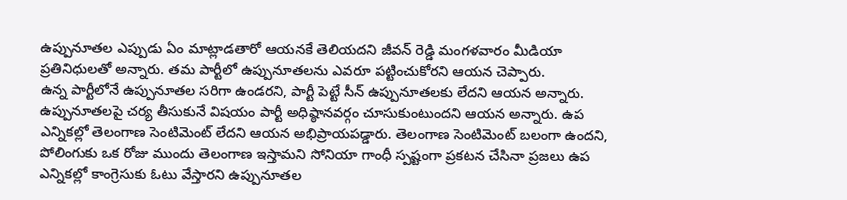ఉప్పునూతల ఎప్పుడు ఏం మాట్లాడతారో ఆయనకే తెలియదని జీవన్ రెడ్డి మంగళవారం మీడియా ప్రతినిధులతో అన్నారు. తమ పార్టీలో ఉప్పునూతలను ఎవరూ పట్టించుకోరని ఆయన చెప్పారు.
ఉన్న పార్టీలోనే ఉప్పునూతల సరిగా ఉండరని, పార్టీ పెట్టే సీన్ ఉప్పునూతలకు లేదని ఆయన అన్నారు. ఉప్పునూతలపై చర్య తీసుకునే విషయం పార్టీ అధిష్ఠానవర్గం చూసుకుంటుందని ఆయన అన్నారు. ఉప ఎన్నికల్లో తెలంగాణ సెంటిమెంట్ లేదని ఆయన అభిప్రాయపడ్డారు. తెలంగాణ సెంటిమెంట్ బలంగా ఉందని, పోలింగుకు ఒక రోజు ముందు తెలంగాణ ఇస్తామని సోనియా గాంధీ స్పష్టంగా ప్రకటన చేసినా ప్రజలు ఉప ఎన్నికల్లో కాంగ్రెసుకు ఓటు వేస్తారని ఉప్పునూతల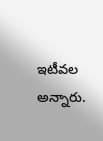ఇటీవల అన్నారు.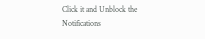Click it and Unblock the Notifications